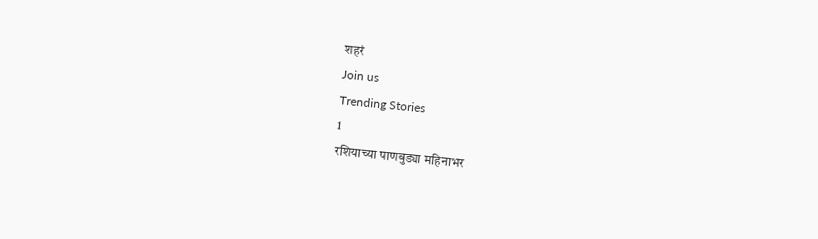शहरं
Join us
Trending Stories
1
रशियाच्या पाणबुड्या महिनाभर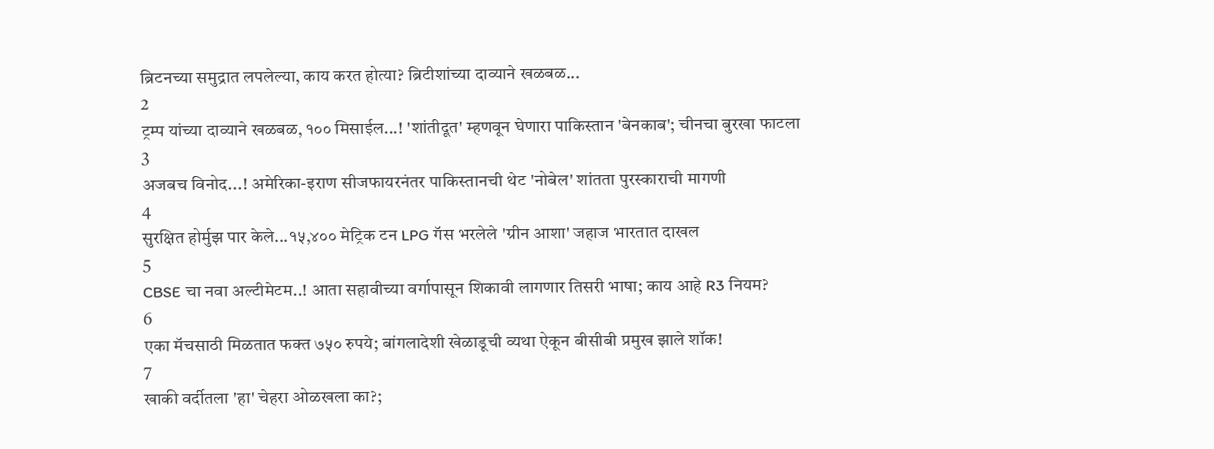ब्रिटनच्या समुद्रात लपलेल्या, काय करत होत्या? ब्रिटीशांच्या दाव्याने खळबळ...
2
ट्रम्प यांच्या दाव्याने खळबळ, १०० मिसाईल...! 'शांतीदूत' म्हणवून घेणारा पाकिस्तान 'बेनकाब'; चीनचा बुरखा फाटला
3
अजबच विनोद...! अमेरिका-इराण सीजफायरनंतर पाकिस्तानची थेट 'नोबेल' शांतता पुरस्काराची मागणी
4
सुरक्षित होर्मुझ पार केले...१५,४०० मेट्रिक टन LPG गॅस भरलेले 'ग्रीन आशा' जहाज भारतात दाखल
5
CBSE चा नवा अल्टीमेटम..! आता सहावीच्या वर्गापासून शिकावी लागणार तिसरी भाषा; काय आहे R3 नियम?
6
एका मॅचसाठी मिळतात फक्त ७५० रुपये; बांगलादेशी खेळाडूची व्यथा ऐकून बीसीबी प्रमुख झाले शॉक!
7
खाकी वर्दीतला 'हा' चेहरा ओळखला का?;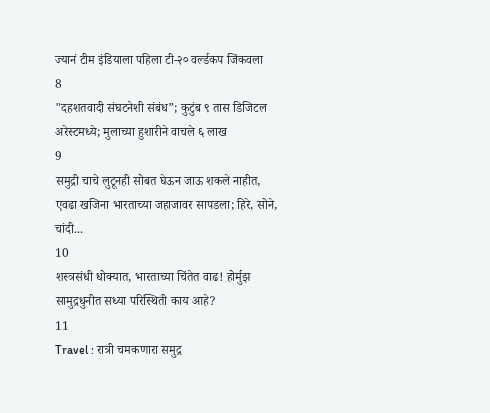ज्यानं टीम इंडियाला पहिला टी-२० वर्ल्डकप जिंकवला
8
"दहशतवादी संघटनेशी संबंध”; कुटुंब ९ तास डिजिटल अरेस्टमध्ये; मुलाच्या हुशारीने वाचले ६ लाख
9
समुद्री चाचे लुटूनही सोबत घेऊन जाऊ शकले नाहीत, एवढा खजिना भारताच्या जहाजावर सापडला; हिरे, सोने, चांदी...
10
शस्त्रसंधी धोक्यात, भारताच्या चिंतेत वाढ! होर्मुझ सामुद्रधुनीत सध्या परिस्थिती काय आहे?
11
Travel : रात्री चमकणारा समुद्र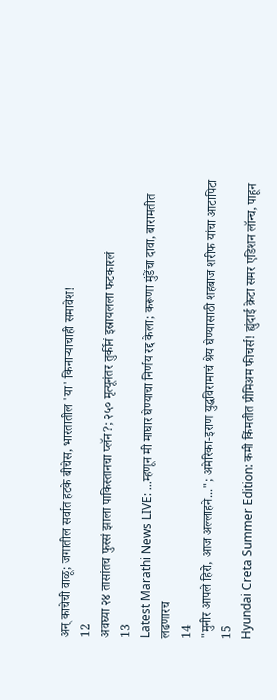अन् काचेची वाळू; जगातील सर्वात हटके बीचेस, भारतातील 'या' किनाऱ्याचाही समावेश!
12
अवघ्या २४ तासांतच फुस्सं झाला पाकिस्तानचा प्लॅन?; २५० मृत्यूनंतर तुर्कीनं इस्रायलला फटकारलं
13
Latest Marathi News LIVE: ...म्हणून मी माघार घेण्याचा निर्णय रद्द केला; करूणा मुंडेंचा दावा, बारामतीत लढणारच
14
"मुनीर आपले हिरो, आज अल्लाहने..."; अमेरिका-इराण युद्धविरामाचं श्रेय घेण्यासाठी शहबाज शरीफ यांचा आटापिटा
15
Hyundai Creta Summer Edition: कमी किंमतीत प्रीमिअम फीचर्स! ह्युंदाई क्रेटा समर एडिशन लॉन्च, पाहून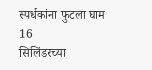स्पर्धकांना फुटला घाम
16
सिलिंडरच्या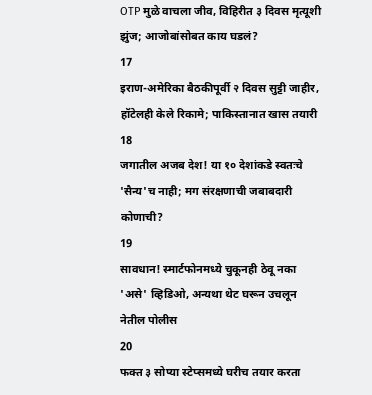OTP मुळे वाचला जीव, विहिरीत ३ दिवस मृत्यूशी झुंज; आजोबांसोबत काय घडलं?
17
इराण-अमेरिका बैठकीपूर्वी २ दिवस सुट्टी जाहीर, हॉटेलही केले रिकामे; पाकिस्तानात खास तयारी
18
जगातील अजब देश! या १० देशांकडे स्वतःचे 'सैन्य'च नाही; मग संरक्षणाची जबाबदारी कोणाची?
19
सावधान! स्मार्टफोनमध्ये चुकूनही ठेवू नका 'असे' व्हिडिओ, अन्यथा थेट घरून उचलून नेतील पोलीस
20
फक्त ३ सोप्या स्टेप्समध्ये घरीच तयार करता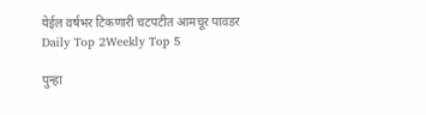येईल वर्षभर टिकणारी चटपटीत आमचूर पावडर
Daily Top 2Weekly Top 5

पुन्हा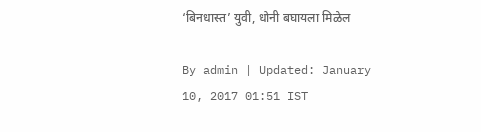‘बिनधास्त’ युवी, धोनी बघायला मिळेल

By admin | Updated: January 10, 2017 01:51 IST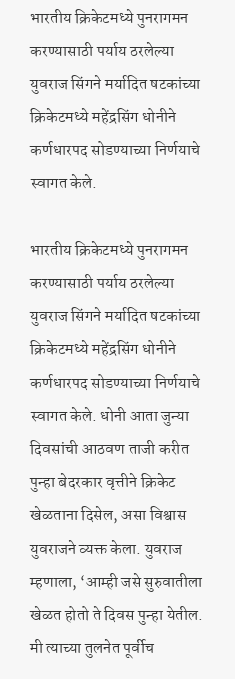भारतीय क्रिकेटमध्ये पुनरागमन करण्यासाठी पर्याय ठरलेल्या युवराज सिंगने मर्यादित षटकांच्या क्रिकेटमध्ये महेंद्रसिंग धोनीने कर्णधारपद सोडण्याच्या निर्णयाचे स्वागत केले.

भारतीय क्रिकेटमध्ये पुनरागमन करण्यासाठी पर्याय ठरलेल्या युवराज सिंगने मर्यादित षटकांच्या क्रिकेटमध्ये महेंद्रसिंग धोनीने कर्णधारपद सोडण्याच्या निर्णयाचे स्वागत केले. धोनी आता जुन्या दिवसांची आठवण ताजी करीत पुन्हा बेदरकार वृत्तीने क्रिकेट खेळताना दिसेल, असा विश्वास युवराजने व्यक्त केला. युवराज म्हणाला, ‘आम्ही जसे सुरुवातीला खेळत होतो ते दिवस पुन्हा येतील. मी त्याच्या तुलनेत पूर्वीच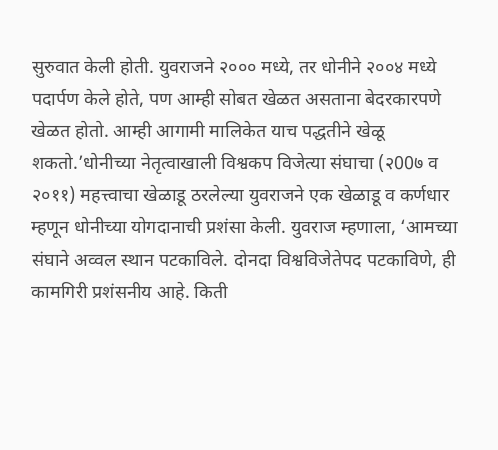सुरुवात केली होती. युवराजने २००० मध्ये, तर धोनीने २००४ मध्ये पदार्पण केले होते, पण आम्ही सोबत खेळत असताना बेदरकारपणे खेळत होतो. आम्ही आगामी मालिकेत याच पद्धतीने खेळू शकतो.’धोनीच्या नेतृत्वाखाली विश्वकप विजेत्या संघाचा (२00७ व २०११) महत्त्वाचा खेळाडू ठरलेल्या युवराजने एक खेळाडू व कर्णधार म्हणून धोनीच्या योगदानाची प्रशंसा केली. युवराज म्हणाला, ‘आमच्या संघाने अव्वल स्थान पटकाविले. दोनदा विश्वविजेतेपद पटकाविणे, ही कामगिरी प्रशंसनीय आहे. किती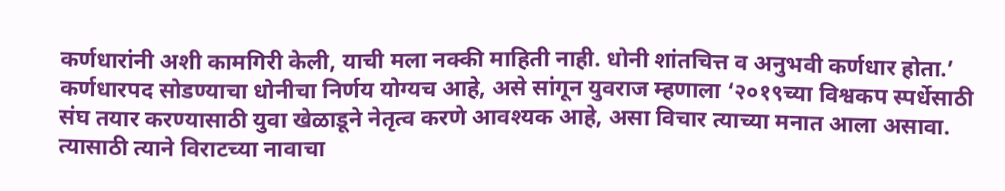कर्णधारांनी अशी कामगिरी केली, याची मला नक्की माहिती नाही. धोनी शांतचित्त व अनुभवी कर्णधार होता.’ कर्णधारपद सोडण्याचा धोनीचा निर्णय योग्यच आहे, असे सांगून युवराज म्हणाला ‘२०१९च्या विश्वकप स्पर्धेसाठी संघ तयार करण्यासाठी युवा खेळाडूने नेतृत्व करणे आवश्यक आहे, असा विचार त्याच्या मनात आला असावा. त्यासाठी त्याने विराटच्या नावाचा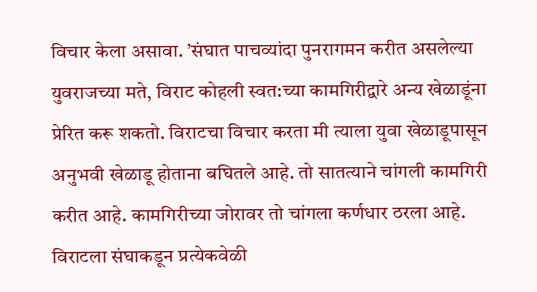विचार केला असावा. ’संघात पाचव्यांदा पुनरागमन करीत असलेल्या युवराजच्या मते, विराट कोहली स्वत:च्या कामगिरीद्वारे अन्य खेळाडूंना प्रेरित करू शकतो. विराटचा विचार करता मी त्याला युवा खेळाडूपासून अनुभवी खेळाडू होताना बघितले आहे. तो सातत्याने चांगली कामगिरी करीत आहे. कामगिरीच्या जोरावर तो चांगला कर्णधार ठरला आहे. विराटला संघाकडून प्रत्येकवेळी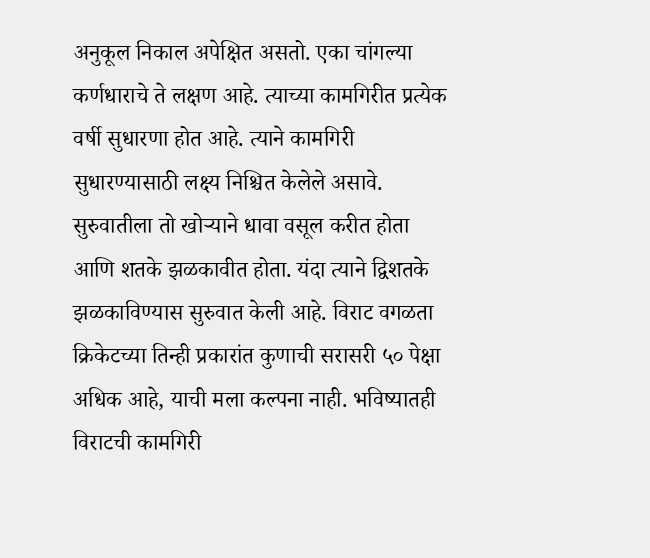अनुकूल निकाल अपेक्षित असतो. एका चांगल्या कर्णधाराचे ते लक्षण आहे. त्याच्या कामगिरीत प्रत्येक वर्षी सुधारणा होत आहे. त्याने कामगिरी सुधारण्यासाठी लक्ष्य निश्चित केलेले असावे. सुरुवातीला तो खोऱ्याने धावा वसूल करीत होता आणि शतके झळकावीत होता. यंदा त्याने द्विशतके झळकाविण्यास सुरुवात केली आहे. विराट वगळता क्रिकेटच्या तिन्ही प्रकारांत कुणाची सरासरी ५० पेक्षा अधिक आहे, याची मला कल्पना नाही. भविष्यातही विराटची कामगिरी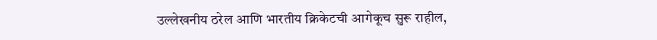उल्लेखनीय ठरेल आणि भारतीय क्रिकेटची आगेकूच सुरू राहील,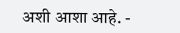अशी आशा आहे. -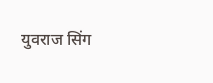युवराज सिंग